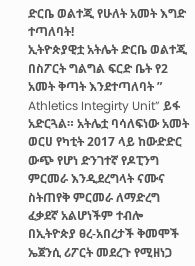ድርቤ ወልተጂ የሁለት አመት እግድ ተጣለባት!
ኢትዮጵያዊቷ አትሌት ድርቤ ወልተጂ በስፖርት ግልግል ፍርድ ቤት የ2 አመት ቅጣት እንደተጣለባት ” Athletics Integirty Unit” ይፋ አድርጓል። አትሌቷ ባሳለፍነው አመት ወርሀ የካቲት 2017 ላይ ከውድድር ውጭ የሆነ ድንገተኛ የዶፒንግ ምርመራ እንዲደረግላት ናሙና ስትጠየቅ ምርመራ ለማድረግ ፈቃደኛ አልሆነችም ተብሎ በኢትዮጵያ ፀረ-አበረታች ቅመሞች ኤጀንሲ ሪፖርት መደረጉ የሚዘነጋ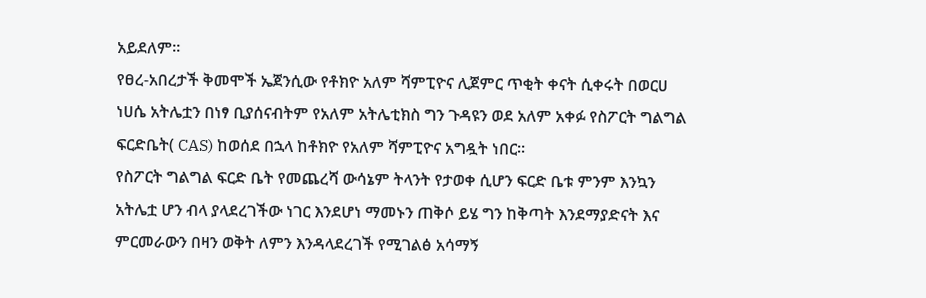አይደለም።
የፀረ-አበረታች ቅመሞች ኤጀንሲው የቶክዮ አለም ሻምፒዮና ሊጀምር ጥቂት ቀናት ሲቀሩት በወርሀ ነሀሴ አትሌቷን በነፃ ቢያሰናብትም የአለም አትሌቲክስ ግን ጉዳዩን ወደ አለም አቀፉ የስፖርት ግልግል ፍርድቤት( CAS) ከወሰደ በኋላ ከቶክዮ የአለም ሻምፒዮና አግዷት ነበር።
የስፖርት ግልግል ፍርድ ቤት የመጨረሻ ውሳኔም ትላንት የታወቀ ሲሆን ፍርድ ቤቱ ምንም እንኳን አትሌቷ ሆን ብላ ያላደረገችው ነገር እንደሆነ ማመኑን ጠቅሶ ይሄ ግን ከቅጣት እንደማያድናት እና ምርመራውን በዛን ወቅት ለምን እንዳላደረገች የሚገልፅ አሳማኝ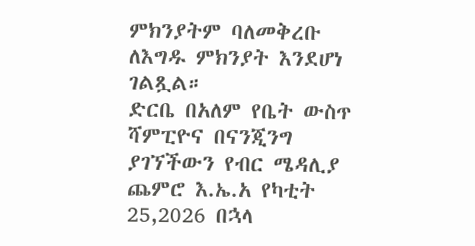ምክንያትም ባለመቅረቡ ለእግዱ ምክንያት እንደሆነ ገልጿል።
ድርቤ በአለም የቤት ውስጥ ሻምፒዮና በናንጂንግ ያገኘችውን የብር ሜዳሊያ ጨምሮ እ.ኤ.አ የካቲት 25,2026 በኋላ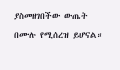ያስመዘገበችው ውጤት በሙሉ የሚሰረዝ ይሆናል።